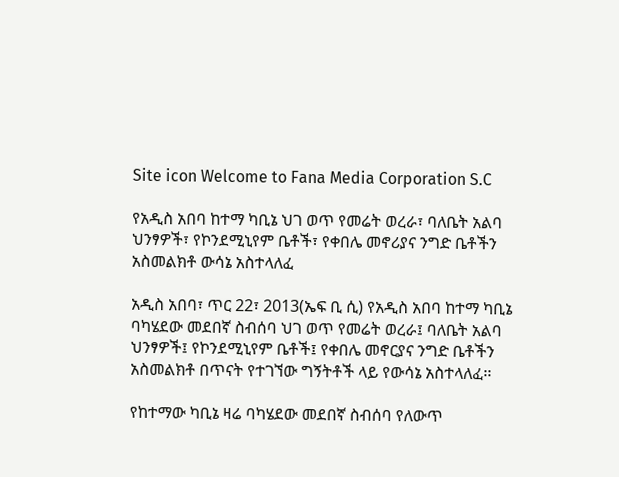Site icon Welcome to Fana Media Corporation S.C

የአዲስ አበባ ከተማ ካቢኔ ህገ ወጥ የመሬት ወረራ፣ ባለቤት አልባ ህንፃዎች፣ የኮንደሚኒየም ቤቶች፣ የቀበሌ መኖሪያና ንግድ ቤቶችን አስመልክቶ ውሳኔ አስተላለፈ

አዲስ አበባ፣ ጥር 22፣ 2013(ኤፍ ቢ ሲ) የአዲስ አበባ ከተማ ካቢኔ ባካሄደው መደበኛ ስብሰባ ህገ ወጥ የመሬት ወረራ፤ ባለቤት አልባ ህንፃዎች፤ የኮንደሚኒየም ቤቶች፤ የቀበሌ መኖርያና ንግድ ቤቶችን አስመልክቶ በጥናት የተገኘው ግኝትቶች ላይ የውሳኔ አስተላለፈ፡፡

የከተማው ካቢኔ ዛሬ ባካሄደው መደበኛ ስብሰባ የለውጥ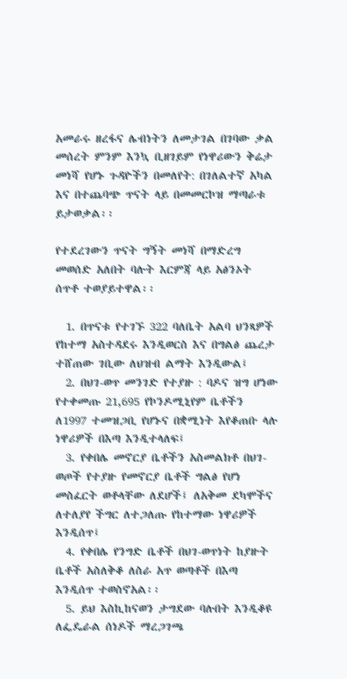አመራሩ ዘረፋና ሌብነትን ለመታገል በገባው ቃል  መሰረት ምንም እንኳ ቢዘገይም የነዋሪውን ቅሬታ መነሻ የሆኑ ጉዳዮችን በመለየት: በገለልተኛ አካል እና በተጨባጭ ጥናት ላይ በመመርኮዝ ማጣራቱ ይታወቃል፡፡

የተደረገውን ጥናት ግኝት መነሻ በማድረግ መወሰድ አለበት ባሉት እርምጃ ላይ አፅንኦት ሰጥቶ ተወያይተዋል፡፡

  1. በጥናቱ የተገኙ 322 ባለቤት አልባ ህንጻዎች የከተማ አስተዳደሩ እንዲወርስ እና በግልፅ ጨረታ ተሸጠው ገቢው ለህዝብ ልማት እንዲውል፤
  2. በህገ-ወጥ መንገድ የተያዙ : ባዶና ዝግ ሆነው የተቀመጡ 21,695 የኮንዶሚኒየም ቤቶችን  ለ1997 ተመዝጋቢ የሆኑና በቋሚነት እየቆጠቡ ላሉ ነዋሪዎች በእጣ እንዲተላለፍ፤
  3. የቀበሌ መኖርያ ቤቶችን አስመልክቶ በህገ-ወጦች የተያዙ የመኖርያ ቤቶች ግልፅ የሆነ መስፈርት ወቶላቸው ለደሆች፤ ለአቅመ ደካሞችና ለተለያየ ችግር ለተጋለጡ የከተማው ነዋሪዎች እንዲሰጥ፤
  4. የቀበሌ የንግድ ቤቶች በህገ-ወጥነት ከያዙት ቤቶች አስለቅቆ ለስራ አጥ ወጣቶች በእጣ እንዲሰጥ ተወስኖአል፡፡
  5. ይህ እስኪከናወን ታግደው ባሉበት እንዲቆዩ ለፌዴራል ሰነዶች ማረጋገጫ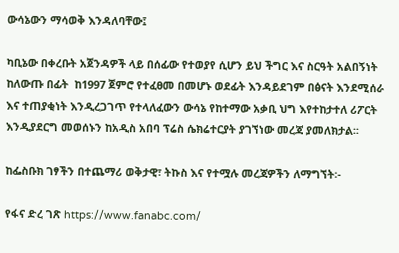ውሳኔውን ማሳወቅ እንዳለባቸው፤

ካቢኔው በቀረቡት አጀንዳዎች ላይ በሰፊው የተወያየ ሲሆን ይህ ችግር እና ስርዓት አልበኝነት  ከለውጡ በፊት  ከ1997 ጀምሮ የተፈፀመ በመሆኑ ወደፊት እንዳይደገም በፅናት እንደሚሰራ እና ተጠያቂነት እንዲረጋገጥ የተላለፈውን ውሳኔ የከተማው አቃቢ ህግ እየተከታተለ ሪፖርት እንዲያደርግ መወሰኑን ከአዲስ አበባ ፕሬስ ሴክሬተርያት ያገኘነው መረጃ ያመለክታል፡፡

ከፌስቡክ ገፃችን በተጨማሪ ወቅታዊ፣ ትኩስ እና የተሟሉ መረጃዎችን ለማግኘት፡-

የፋና ድረ ገጽ https://www.fanabc.com/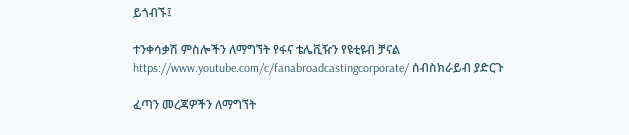ይጎብኙ፤

ተንቀሳቃሽ ምስሎችን ለማግኘት የፋና ቴሌቪዥን የዩቲዩብ ቻናል https://www.youtube.com/c/fanabroadcastingcorporate/ ሰብስክራይብ ያድርጉ

ፈጣን መረጃዎችን ለማግኘት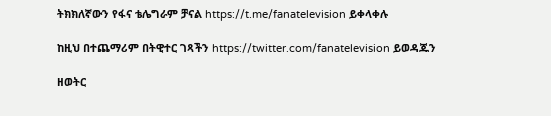ትክክለኛውን የፋና ቴሌግራም ቻናል https://t.me/fanatelevision ይቀላቀሉ

ከዚህ በተጨማሪም በትዊተር ገጻችን https://twitter.com/fanatelevision ይወዳጁን

ዘወትር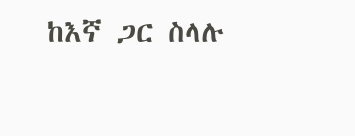ከእኛ ጋር ስላሉ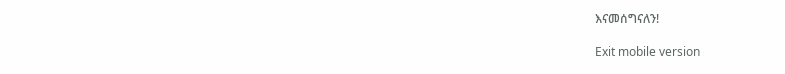እናመሰግናለን!

Exit mobile version